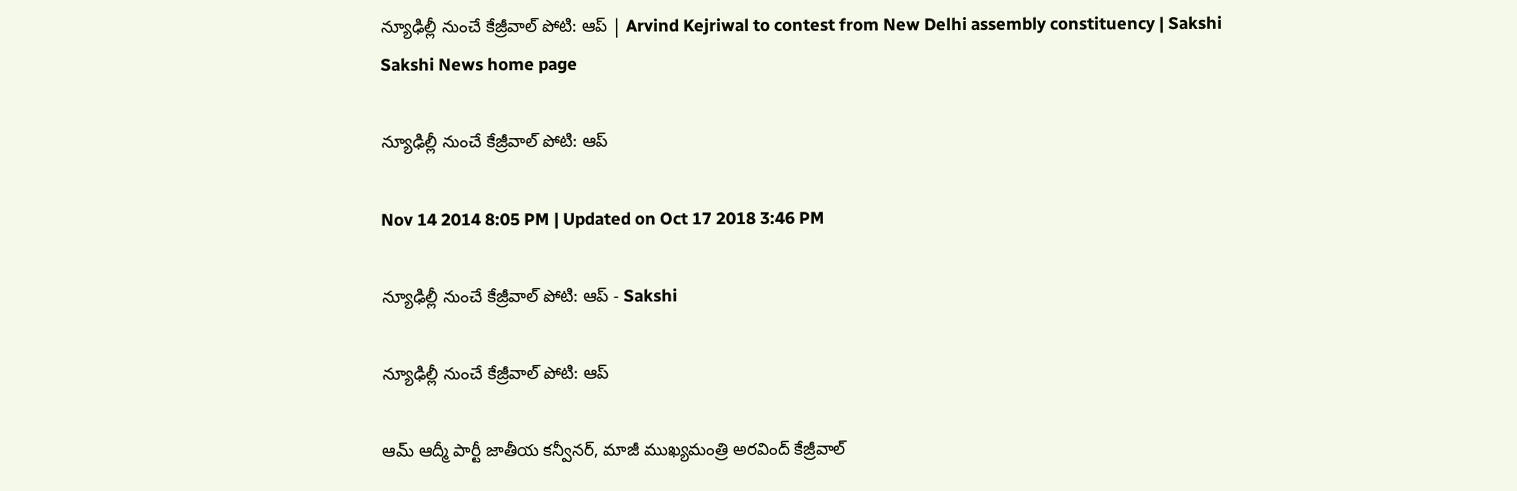న్యూఢిల్లీ నుంచే కేజ్రీవాల్ పోటి: ఆప్ | Arvind Kejriwal to contest from New Delhi assembly constituency | Sakshi
Sakshi News home page

న్యూఢిల్లీ నుంచే కేజ్రీవాల్ పోటి: ఆప్

Nov 14 2014 8:05 PM | Updated on Oct 17 2018 3:46 PM

న్యూఢిల్లీ నుంచే కేజ్రీవాల్ పోటి: ఆప్ - Sakshi

న్యూఢిల్లీ నుంచే కేజ్రీవాల్ పోటి: ఆప్

ఆమ్ ఆద్మీ పార్టీ జాతీయ కన్వీనర్, మాజీ ముఖ్యమంత్రి అరవింద్ కేజ్రీవాల్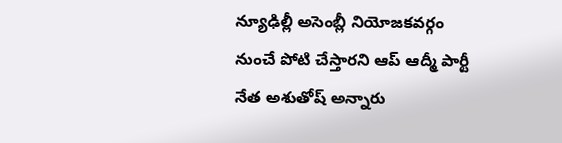న్యూఢిల్లీ అసెంబ్లీ నియోజకవర్గం నుంచే పోటి చేస్తారని ఆప్ ఆద్మీ పార్టీ నేత అశుతోష్ అన్నారు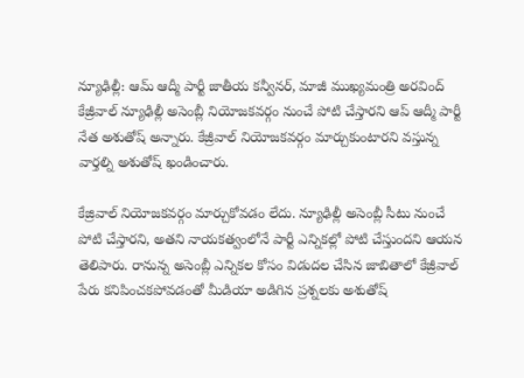న్యూఢిల్లీ: ఆమ్ ఆద్మీ పార్టీ జాతీయ కన్వీనర్, మాజీ ముఖ్యమంత్రి అరవింద్ కేజ్రీవాల్ న్యూఢిల్లీ అసెంబ్లీ నియోజకవర్గం నుంచే పోటి చేస్తారని ఆప్ ఆద్మీ పార్టీ నేత అశుతోష్ అన్నారు. కేజ్రీవాల్ నియోజకవర్గం మార్చుకుంటారని వస్తున్న వార్తల్ని అశుతోష్ ఖండించారు.

కేజ్రివాల్ నియోజకవర్గం మార్చుకోవడం లేదు. న్యూఢిల్లీ అసెంబ్లీ సీటు నుంచే పోటి చేస్తారని, అతని నాయకత్వంలోనే పార్టీ ఎన్నికల్లో పోటి చేస్తుందని ఆయన తెలిపారు. రానున్న అసెంబ్లీ ఎన్నికల కోసం విడుదల చేసిన జాబితాలో కేజ్రీవాల్ పేరు కనిపించకపోవడంతో మీడియా అడిగిన ప్రశ్నలకు అశుతోష్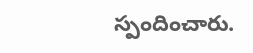స్పందించారు.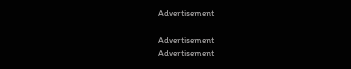Advertisement

Advertisement
Advertisement